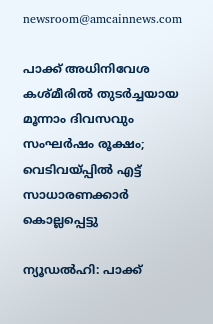newsroom@amcainnews.com

പാക്ക് അധിനിവേശ കശ്മീരിൽ തുടർച്ചയായ മൂന്നാം ദിവസവും സംഘർഷം രൂക്ഷം; വെടിവയ്പ്പിൽ എട്ട് സാധാരണക്കാർ കൊല്ലപ്പെട്ടു

ന്യൂഡൽഹി: പാക്ക്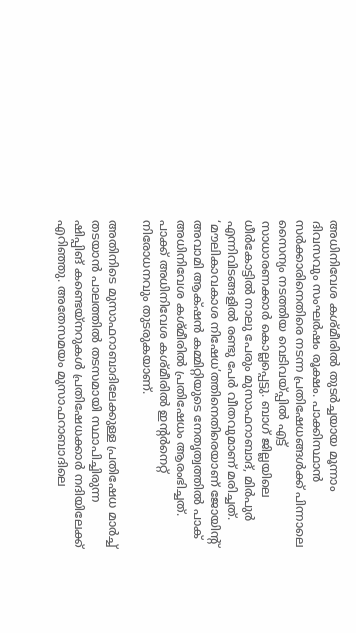അധിനിവേശ കശ്മീരിൽ തുടർച്ചയായ മൂന്നാം ദിവസവും സംഘർഷം രൂക്ഷം. പാക്കിസ്ഥാൻ സർക്കാരിനെതിരെ നടന്ന പ്രതിഷേധങ്ങൾക്ക് പിന്നാലെ സൈന്യം നടത്തിയ വെടിവയ്പ്പിൽ എട്ട് സാധാരണക്കാർ കൊല്ലപ്പെട്ടു. ബാഗ് ജില്ലയിലെ ധീർകോട്ടിൽ നാലു പേരും മുസാഫറാബാദ്, മിർപുർ എന്നിവിടങ്ങളിൽ രണ്ടു പേർ വീതവുമാണ് മരിച്ചത്. ‘മൗലികാവകാശ നിഷേധ’ത്തിനെതിരെയാണ് ജോയിന്റ് അവാമി ആക്‌ഷൻ കമ്മിറ്റിയുടെ നേതൃത്വത്തിൽ പാക് അധിനിവേശ കശ്മീരിൽ പ്രതിഷേധം ആരംഭിച്ചത്. പാക്ക് അധിനിവേശ കശ്മീരിൽ ഇന്റർനെറ്റ് നിരോധനവും തുടരുകയാണ്.

അതിനിടെ മുസാഫറാബാദിലേക്കുള്ള പ്രതിഷേധ മാർച്ച് തടയാൻ പാലത്തിൽ തടസമായി സ്ഥാപിച്ചിരുന്ന ഷിപ്പിങ് കണ്ടെയ്നറുകൾ പ്രതിഷേധക്കാർ നദിയിലേക്ക് എറിഞ്ഞു. അതേസമയം മുസാഫറാബാദിലെ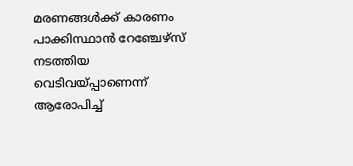മരണങ്ങൾക്ക് കാരണം പാക്കിസ്ഥാൻ റേഞ്ചേഴ്‌സ് നടത്തിയ വെടിവയ്പ്പാണെന്ന് ആരോപിച്ച്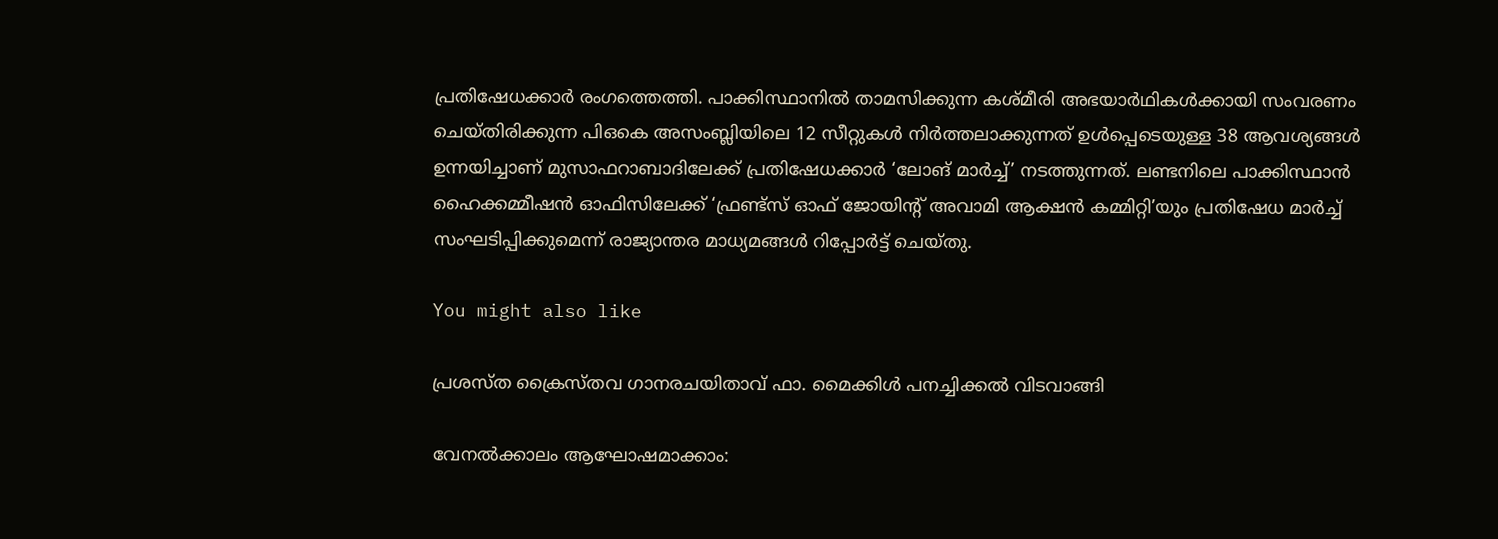പ്രതിഷേധക്കാർ രംഗത്തെത്തി. പാക്കിസ്ഥാനിൽ താമസിക്കുന്ന കശ്മീരി അഭയാർഥികൾക്കായി സംവരണം ചെയ്തിരിക്കുന്ന പിഒകെ അസംബ്ലിയിലെ 12 സീറ്റുകൾ നിർത്തലാക്കുന്നത് ഉൾപ്പെടെയുള്ള 38 ആവശ്യങ്ങൾ ഉന്നയിച്ചാണ് മുസാഫറാബാദിലേക്ക് പ്രതിഷേധക്കാർ ‘ലോങ് മാർച്ച്’ നടത്തുന്നത്. ലണ്ടനിലെ പാക്കിസ്ഥാൻ ഹൈക്കമ്മീഷൻ ഓഫിസിലേക്ക് ‘ഫ്രണ്ട്സ് ഓഫ് ജോയിന്റ് അവാമി ആക്ഷൻ കമ്മിറ്റി’യും പ്രതിഷേധ മാർച്ച് സംഘടിപ്പിക്കുമെന്ന് രാജ്യാന്തര മാധ്യമങ്ങൾ റിപ്പോർട്ട് ചെയ്തു.

You might also like

പ്രശസ്ത ക്രൈസ്തവ ഗാനരചയിതാവ് ഫാ. മൈക്കിൾ പനച്ചിക്കൽ വിടവാങ്ങി

വേനൽക്കാലം ആഘോഷമാക്കാം: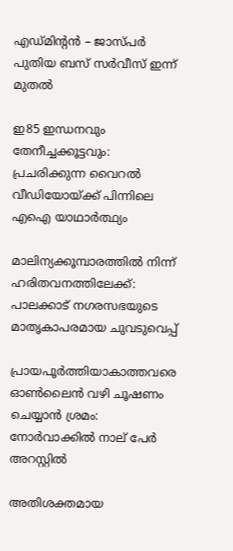എഡ്മിന്‍റൻ – ജാസ്പർ പുതിയ ബസ് സർവീസ് ഇന്ന് മുതൽ

ഇ85 ഇന്ധനവും തേനീച്ചക്കൂട്ടവും: പ്രചരിക്കുന്ന വൈറൽ വീഡിയോയ്ക്ക് പിന്നിലെ എഐ യാഥാർത്ഥ്യം

മാലിന്യക്കൂമ്പാരത്തിൽ നിന്ന് ഹരിതവനത്തിലേക്ക്: പാലക്കാട് നഗരസഭയുടെ മാതൃകാപരമായ ചുവടുവെപ്പ്

പ്രായപൂർത്തിയാകാത്തവരെ ഓൺലൈൻ വഴി ചൂഷണം ചെയ്യാൻ ശ്രമം: നോർവാക്കിൽ നാല് പേർ അറസ്റ്റിൽ

അതിശക്തമായ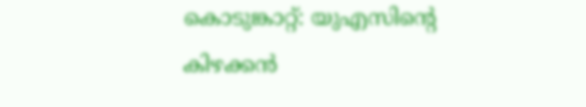കൊടുങ്കാറ്റ്: യുഎസിന്‍റെ കിഴക്കന്‍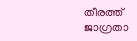തീരത്ത് ജാഗ്രതാ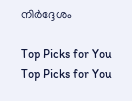നിർദ്ദേശം

Top Picks for You
Top Picks for You